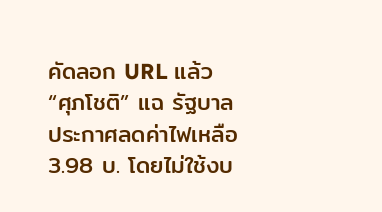คัดลอก URL แล้ว
“ศุภโชติ” แฉ รัฐบาลประกาศลดค่าไฟเหลือ 3.98 บ. โดยไม่ใช้งบ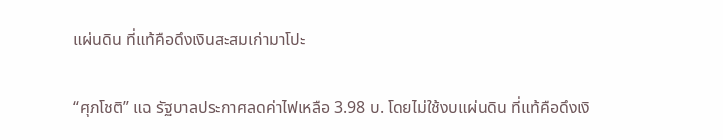แผ่นดิน ที่แท้คือดึงเงินสะสมเก่ามาโปะ

“ศุภโชติ” แฉ รัฐบาลประกาศลดค่าไฟเหลือ 3.98 บ. โดยไม่ใช้งบแผ่นดิน ที่แท้คือดึงเงิ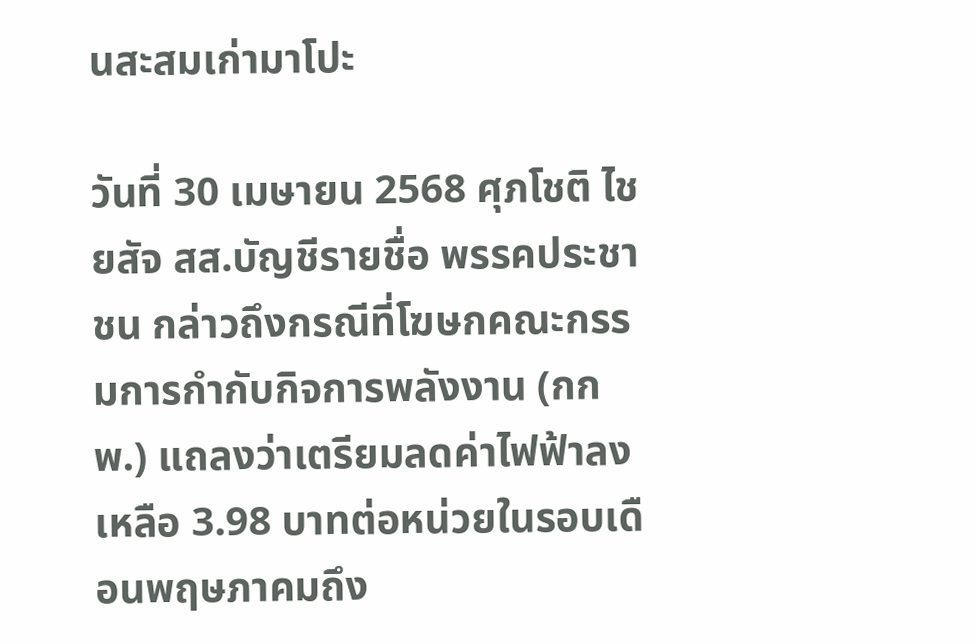นสะสมเก่ามาโปะ

วันที่ 30 เมษายน 2568 ศุภโชติ ไชยสัจ สส.บัญชีรายชื่อ พรรคประชาชน กล่าวถึงกรณีที่โฆษกคณะกรรมการกำกับกิจการพลังงาน (กกพ.) แถลงว่าเตรียมลดค่าไฟฟ้าลงเหลือ 3.98 บาทต่อหน่วยในรอบเดือนพฤษภาคมถึง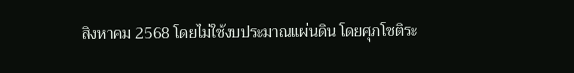สิงหาคม 2568 โดยไม่ใช้งบประมาณแผ่นดิน โดยศุภโชติระ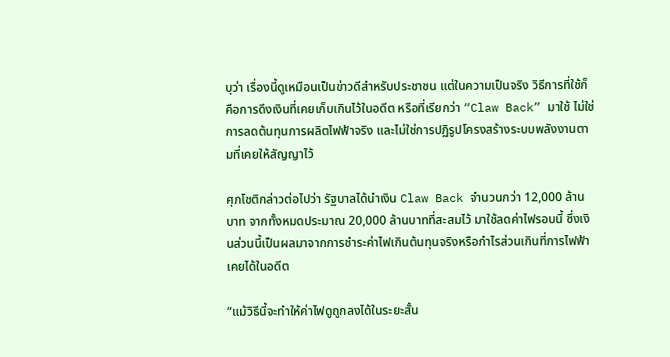บุว่า เรื่องนี้ดูเหมือนเป็นข่าวดีสำหรับประชาชน แต่ในความเป็นจริง วิธีการที่ใช้ก็คือการดึงเงินที่เคยเก็บเกินไว้ในอดีต หรือที่เรียกว่า “Claw Back” มาใช้ ไม่ใช่การลดต้นทุนการผลิตไฟฟ้าจริง และไม่ใช่การปฏิรูปโครงสร้างระบบพลังงานตามที่เคยให้สัญญาไว้

ศุภโชติกล่าวต่อไปว่า รัฐบาลได้นำเงิน Claw Back จำนวนกว่า 12,000 ล้านบาท จากทั้งหมดประมาณ 20,000 ล้านบาทที่สะสมไว้ มาใช้ลดค่าไฟรอบนี้ ซึ่งเงินส่วนนี้เป็นผลมาจากการชำระค่าไฟเกินต้นทุนจริงหรือกำไรส่วนเกินที่การไฟฟ้าเคยได้ในอดีต

“แม้วิธีนี้จะทำให้ค่าไฟดูถูกลงได้ในระยะสั้น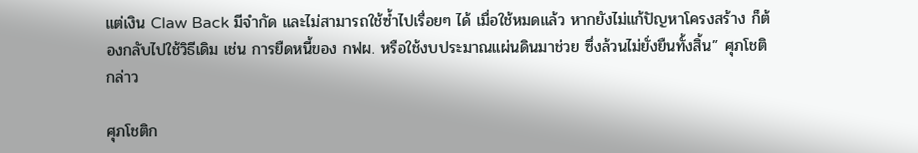แต่เงิน Claw Back มีจำกัด และไม่สามารถใช้ซ้ำไปเรื่อยๆ ได้ เมื่อใช้หมดแล้ว หากยังไม่แก้ปัญหาโครงสร้าง ก็ต้องกลับไปใช้วิธีเดิม เช่น การยืดหนี้ของ กฟผ. หรือใช้งบประมาณแผ่นดินมาช่วย ซึ่งล้วนไม่ยั่งยืนทั้งสิ้น” ศุภโชติกล่าว

ศุภโชติก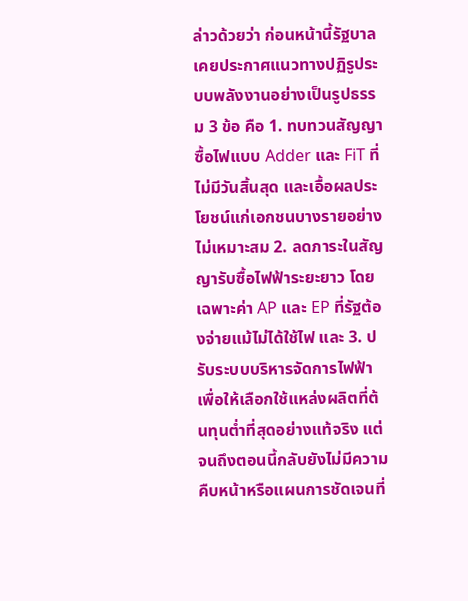ล่าวด้วยว่า ก่อนหน้านี้รัฐบาลเคยประกาศแนวทางปฏิรูประบบพลังงานอย่างเป็นรูปธรรม 3 ข้อ คือ 1. ทบทวนสัญญาซื้อไฟแบบ Adder และ FiT ที่ไม่มีวันสิ้นสุด และเอื้อผลประโยชน์แก่เอกชนบางรายอย่างไม่เหมาะสม 2. ลดภาระในสัญญารับซื้อไฟฟ้าระยะยาว โดยเฉพาะค่า AP และ EP ที่รัฐต้องจ่ายแม้ไม่ได้ใช้ไฟ และ 3. ปรับระบบบริหารจัดการไฟฟ้า เพื่อให้เลือกใช้แหล่งผลิตที่ต้นทุนต่ำที่สุดอย่างแท้จริง แต่จนถึงตอนนี้กลับยังไม่มีความคืบหน้าหรือแผนการชัดเจนที่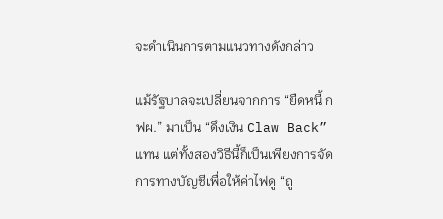จะดำเนินการตามแนวทางดังกล่าว

แม้รัฐบาลจะเปลี่ยนจากการ “ยืดหนี้ กฟผ.” มาเป็น “ดึงเงิน Claw Back” แทน แต่ทั้งสองวิธีนี้ก็เป็นเพียงการจัดการทางบัญชีเพื่อให้ค่าไฟดู “ถู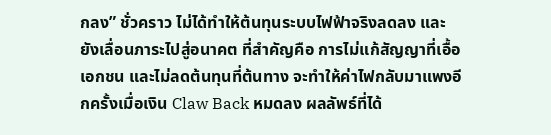กลง” ชั่วคราว ไม่ได้ทำให้ต้นทุนระบบไฟฟ้าจริงลดลง และยังเลื่อนภาระไปสู่อนาคต ที่สำคัญคือ การไม่แก้สัญญาที่เอื้อเอกชน และไม่ลดต้นทุนที่ต้นทาง จะทำให้ค่าไฟกลับมาแพงอีกครั้งเมื่อเงิน Claw Back หมดลง ผลลัพธ์ที่ได้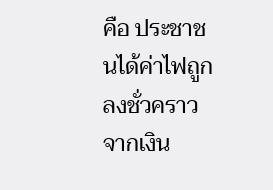คือ ประชาชนได้ค่าไฟถูกลงชั่วคราวจากเงิน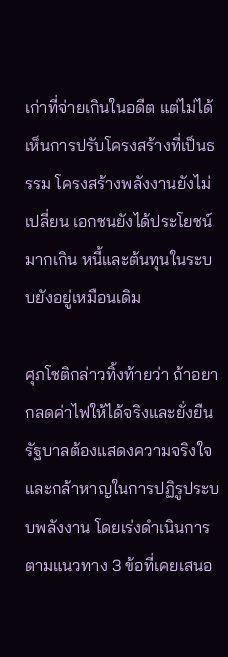เก่าที่จ่ายเกินในอดีต แต่ไม่ได้เห็นการปรับโครงสร้างที่เป็นธรรม โครงสร้างพลังงานยังไม่เปลี่ยน เอกชนยังได้ประโยชน์มากเกิน หนี้และต้นทุนในระบบยังอยู่เหมือนเดิม

ศุภโชติกล่าวทิ้งท้ายว่า ถ้าอยากลดค่าไฟให้ได้จริงและยั่งยืน รัฐบาลต้องแสดงความจริงใจและกล้าหาญในการปฏิรูประบบพลังงาน โดยเร่งดำเนินการตามแนวทาง 3 ข้อที่เคยเสนอ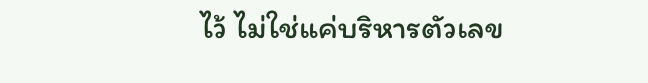ไว้ ไม่ใช่แค่บริหารตัวเลข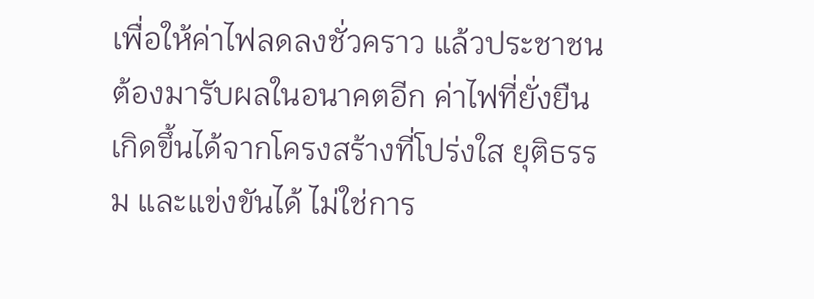เพื่อให้ค่าไฟลดลงชั่วคราว แล้วประชาชนต้องมารับผลในอนาคตอีก ค่าไฟที่ยั่งยืนเกิดขึ้นได้จากโครงสร้างที่โปร่งใส ยุติธรรม และแข่งขันได้ ไม่ใช่การ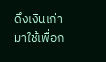ดึงเงินเก่ามาใช้เพื่อก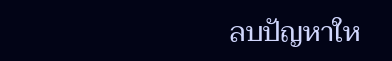ลบปัญหาให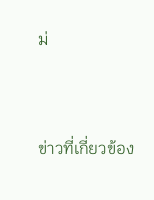ม่


ข่าวที่เกี่ยวข้อง